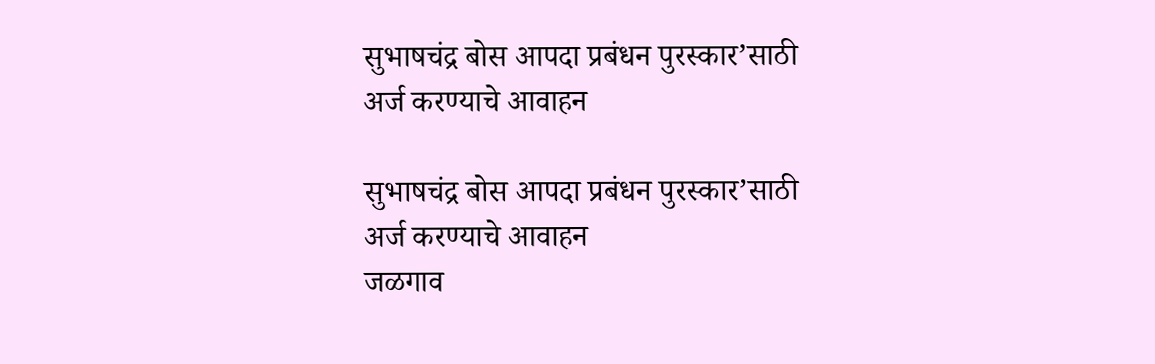सुभाषचंद्र बोस आपदा प्रबंधन पुरस्कार’साठी अर्ज करण्याचे आवाहन

सुभाषचंद्र बोस आपदा प्रबंधन पुरस्कार’साठी अर्ज करण्याचे आवाहन
जळगाव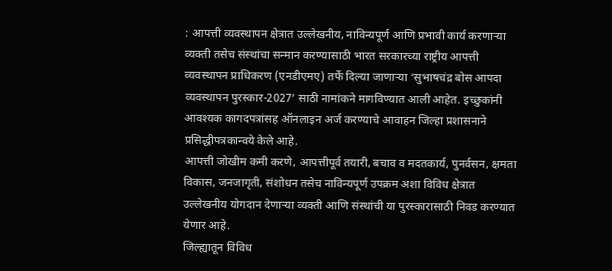: आपत्ती व्यवस्थापन क्षेत्रात उल्लेखनीय, नाविन्यपूर्ण आणि प्रभावी कार्य करणाऱ्या व्यक्ती तसेच संस्थांचा सन्मान करण्यासाठी भारत सरकारच्या राष्ट्रीय आपत्ती व्यवस्थापन प्राधिकरण (एनडीएमए) तर्फे दिल्या जाणाऱ्या ‘सुभाषचंद्र बोस आपदा व्यवस्थापन पुरस्कार-2027’ साठी नामांकने मागविण्यात आली आहेत. इच्छुकांनी आवश्यक कागदपत्रांसह ऑनलाइन अर्ज करण्याचे आवाहन जिल्हा प्रशासनाने प्रसिद्धीपत्रकान्वये केले आहे.
आपत्ती जोखीम कमी करणे, आपत्तीपूर्व तयारी, बचाव व मदतकार्य, पुनर्वसन, क्षमता विकास, जनजागृती, संशोधन तसेच नाविन्यपूर्ण उपक्रम अशा विविध क्षेत्रात उल्लेखनीय योगदान देणाऱ्या व्यक्ती आणि संस्थांची या पुरस्कारासाठी निवड करण्यात येणार आहे.
जिल्ह्यातून विविध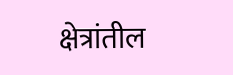क्षेत्रांतील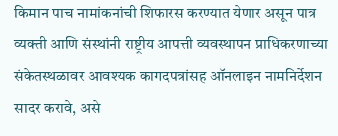किमान पाच नामांकनांची शिफारस करण्यात येणार असून पात्र व्यक्ती आणि संस्थांनी राष्ट्रीय आपत्ती व्यवस्थापन प्राधिकरणाच्या संकेतस्थळावर आवश्यक कागदपत्रांसह ऑनलाइन नामनिर्देशन सादर करावे, असे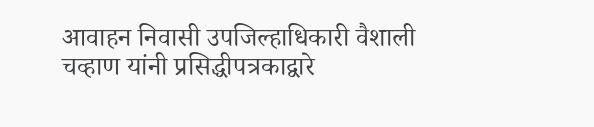आवाहन निवासी उपजिल्हाधिकारी वैशाली चव्हाण यांनी प्रसिद्धीपत्रकाद्वारे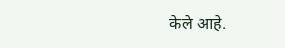केले आहे.